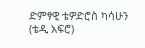ድምፃዊ ቴዎድሮስ ካሳሁን (ቴዲ አፍሮ)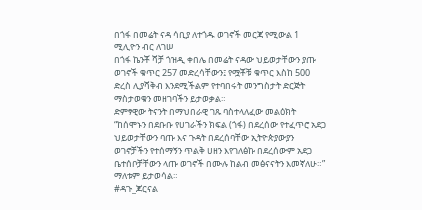በጎፋ በመሬት ናዳ ሳቢያ ለተጎዱ ወገኖች መርጃ የሚውል 1 ሚሊዮን ብር ለገሠ
በጎፋ ኬንቾ ሻቻ ጎዝዲ ቀበሌ በመሬት ናዳው ህይወታቸውን ያጡ ወገኖች ቁጥር 257 መድረሳቸውን፤ የሟቾቹ ቁጥር እስከ 500 ድረስ ሊያሻቅብ እንደሚችልም የተባበሩት መንግስታት ድርጅት ማስታወቁን መዘገባችን ይታወቃል።
ድምፃዊው ትናንት በማህበራዊ ገጹ ባስተላለፈው መልዕክት “ከሰሞኑን በደቡቡ የሀገራችን ክፍል (ጎፋ) በደረሰው የተፈጥሮ አደጋ ህይወታቸውን ባጡ እና ጉዳት በደረሰባቸው ኢትዮጵያውያን ወገኖቻችን የተሰማኝን ጥልቅ ሀዘን እየገለፅኩ በደረሰውም አደጋ ቤተሰቦቻቸውን ላጡ ወገኖች በሙሉ ከልብ መፅናናትን እመኛለሁ።” ማለቱም ይታወሳል።
#ዳጉ_ጆርናል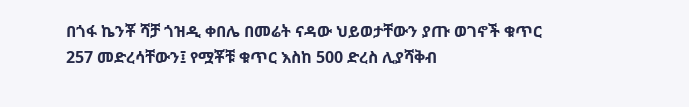በጎፋ ኬንቾ ሻቻ ጎዝዲ ቀበሌ በመሬት ናዳው ህይወታቸውን ያጡ ወገኖች ቁጥር 257 መድረሳቸውን፤ የሟቾቹ ቁጥር እስከ 500 ድረስ ሊያሻቅብ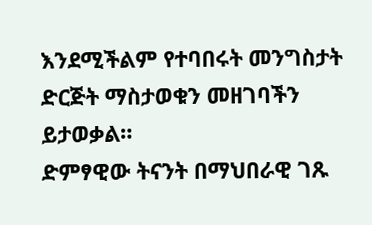እንደሚችልም የተባበሩት መንግስታት ድርጅት ማስታወቁን መዘገባችን ይታወቃል።
ድምፃዊው ትናንት በማህበራዊ ገጹ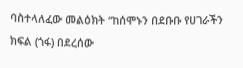ባስተላለፈው መልዕክት “ከሰሞኑን በደቡቡ የሀገራችን ክፍል (ጎፋ) በደረሰው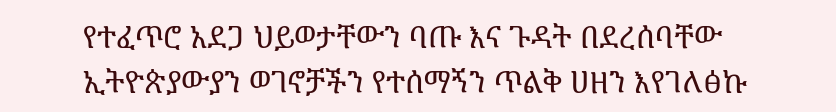የተፈጥሮ አደጋ ህይወታቸውን ባጡ እና ጉዳት በደረሰባቸው ኢትዮጵያውያን ወገኖቻችን የተሰማኝን ጥልቅ ሀዘን እየገለፅኩ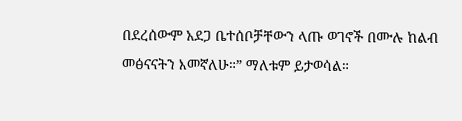በደረሰውም አደጋ ቤተሰቦቻቸውን ላጡ ወገኖች በሙሉ ከልብ መፅናናትን እመኛለሁ።” ማለቱም ይታወሳል።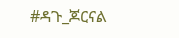#ዳጉ_ጆርናል